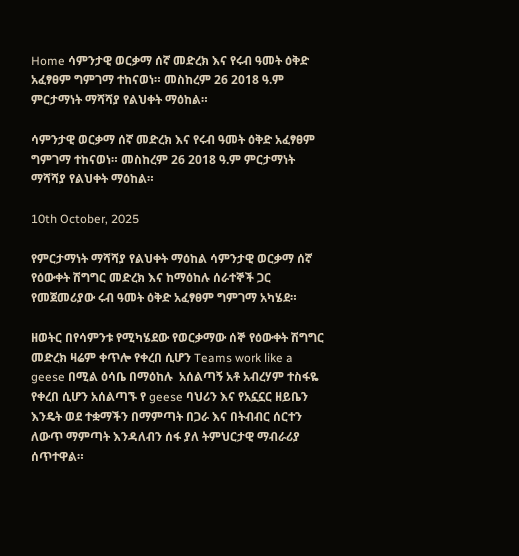Home ሳምንታዊ ወርቃማ ሰኛ መድረክ እና የሩብ ዓመት ዕቅድ አፈፃፀም ግምገማ ተከናወነ። መስከረም 26 2018 ዓ.ም ምርታማነት ማሻሻያ የልህቀት ማዕከል።

ሳምንታዊ ወርቃማ ሰኛ መድረክ እና የሩብ ዓመት ዕቅድ አፈፃፀም ግምገማ ተከናወነ። መስከረም 26 2018 ዓ.ም ምርታማነት ማሻሻያ የልህቀት ማዕከል።

10th October, 2025

የምርታማነት ማሻሻያ የልህቀት ማዕከል ሳምንታዊ ወርቃማ ሰኛ የዕውቀት ሽግግር መድረክ እና ከማዕከሉ ሰራተኞች ጋር የመጀመሪያው ሩብ ዓመት ዕቅድ አፈፃፀም ግምገማ አካሄደ።

ዘወትር በየሳምንቱ የሚካሄደው የወርቃማው ሰኞ የዕውቀት ሽግግር መድረክ ዛሬም ቀጥሎ የቀረበ ሲሆን Teams work like a geese በሚል ዕሳቤ በማዕከሉ  አሰልጣኝ አቶ አብረሃም ተስፋዬ የቀረበ ሲሆን አሰልጣኙ የ geese ባህሪን እና የአኗኗር ዘይቤን እንዴት ወደ ተቋማችን በማምጣት በጋራ እና በትብብር ሰርተን ለውጥ ማምጣት እንዳለብን ሰፋ ያለ ትምህርታዊ ማብራሪያ ሰጥተዋል።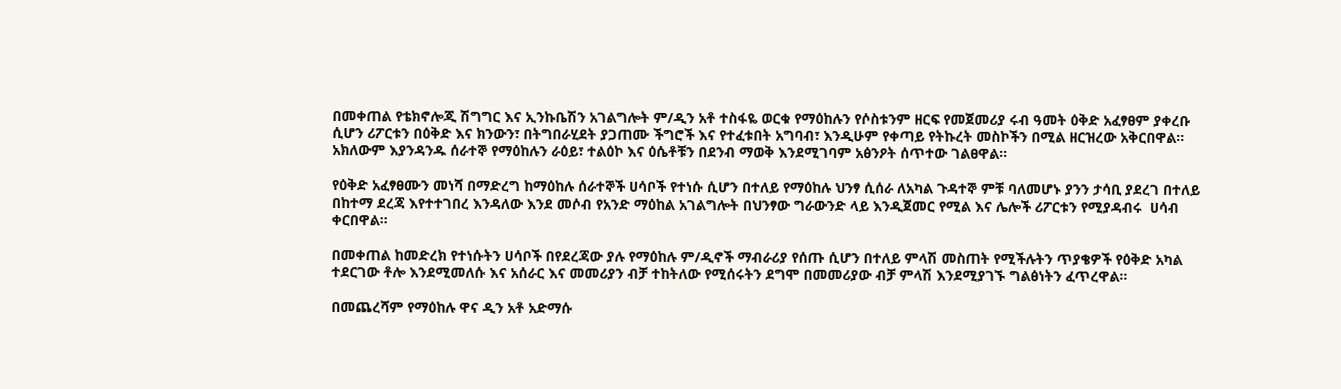በመቀጠል የቴክኖሎጂ ሽግግር እና ኢንኩቤሽን አገልግሎት ም/ዲን አቶ ተስፋዬ ወርቁ የማዕከሉን የሶስቱንም ዘርፍ የመጀመሪያ ሩብ ዓመት ዕቅድ አፈፃፀም ያቀረቡ ሲሆን ሪፖርቱን በዕቅድ እና ክንውን፣ በትግበራሂደት ያጋጠሙ ችግሮች እና የተፈቱበት አግባብ፣ እንዲሁም የቀጣይ የትኩረት መስኮችን በሚል ዘርዝረው አቅርበዋል። አክለውም እያንዳንዱ ሰራተኞ የማዕከሉን ራዕይ፣ ተልዕኮ እና ዕሴቶቹን በደንብ ማወቅ እንደሚገባም አፅንዖት ሰጥተው ገልፀዋል።

የዕቅድ አፈፃፀሙን መነሻ በማድረግ ከማዕከሉ ሰራተኞች ሀሳቦች የተነሱ ሲሆን በተለይ የማዕከሉ ህንፃ ሲሰራ ለአካል ጉዳተኞ ምቹ ባለመሆኑ ያንን ታሳቢ ያደረገ በተለይ በከተማ ደረጃ እየተተገበረ እንዳለው እንደ መሶብ የአንድ ማዕከል አገልግሎት በህንፃው ግራውንድ ላይ እንዲጀመር የሚል እና ሌሎች ሪፖርቱን የሚያዳብሩ  ሀሳብ ቀርበዋል።

በመቀጠል ከመድረክ የተነሱትን ሀሳቦች በየደረጃው ያሉ የማዕከሉ ም/ዲኖች ማብራሪያ የሰጡ ሲሆን በተለይ ምላሽ መስጠት የሚችሉትን ጥያቄዎች የዕቅድ አካል ተደርገው ቶሎ እንደሚመለሱ እና አሰራር እና መመሪያን ብቻ ተከትለው የሚሰሩትን ደግሞ በመመሪያው ብቻ ምላሽ እንደሚያገኙ ግልፅነትን ፈጥረዋል።

በመጨረሻም የማዕከሉ ዋና ዲን አቶ አድማሱ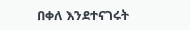በቀለ እንደተናገሩት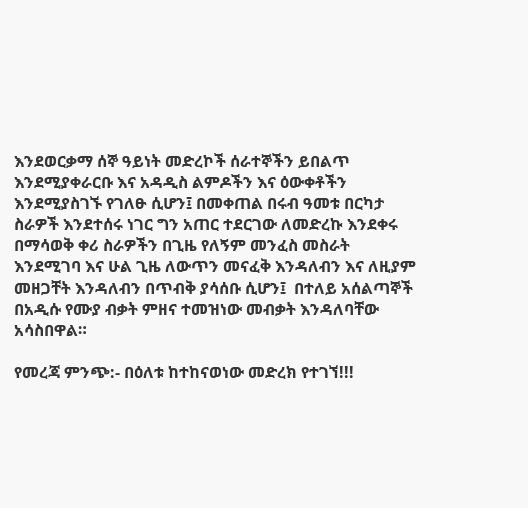እንደወርቃማ ሰኞ ዓይነት መድረኮች ሰራተኞችን ይበልጥ እንደሚያቀራርቡ እና አዳዲስ ልምዶችን እና ዕውቀቶችን እንደሚያስገኙ የገለፁ ሲሆን፤ በመቀጠል በሩብ ዓመቱ በርካታ ስራዎች እንደተሰሩ ነገር ግን አጠር ተደርገው ለመድረኩ እንደቀሩ በማሳወቅ ቀሪ ስራዎችን በጊዜ የለኝም መንፈስ መስራት እንደሚገባ እና ሁል ጊዜ ለውጥን መናፈቅ እንዳለብን እና ለዚያም መዘጋቸት እንዳለብን በጥብቅ ያሳሰቡ ሲሆን፤  በተለይ አሰልጣኞች በአዲሱ የሙያ ብቃት ምዘና ተመዝነው መብቃት እንዳለባቸው አሳስበዋል።

የመረጃ ምንጭ:- በዕለቱ ከተከናወነው መድረክ የተገኘ!!!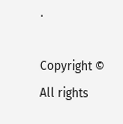.

Copyright © All rights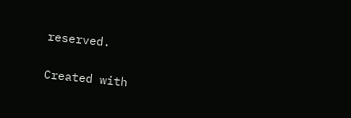reserved.

Created with